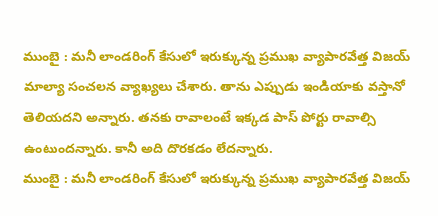ముంబై : మనీ లాండరింగ్ కేసులో ఇరుక్కున్న ప్రముఖ వ్యాపారవేత్త విజయ్ మాల్యా సంచలన వ్యాఖ్యలు చేశారు. తాను ఎప్పుడు ఇండియాకు వస్తానో తెలియదని అన్నారు. తనకు రావాలంటే ఇక్కడ పాస్ పోర్టు రావాల్సి ఉంటుందన్నారు. కానీ అది దొరకడం లేదన్నారు.
ముంబై : మనీ లాండరింగ్ కేసులో ఇరుక్కున్న ప్రముఖ వ్యాపారవేత్త విజయ్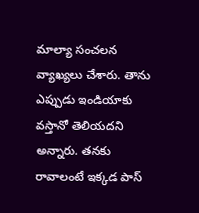మాల్యా సంచలన వ్యాఖ్యలు చేశారు. తాను ఎప్పుడు ఇండియాకు వస్తానో తెలియదని అన్నారు. తనకు రావాలంటే ఇక్కడ పాస్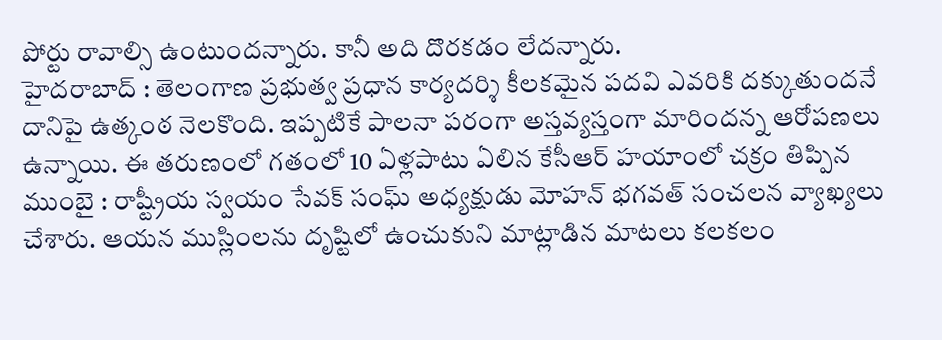పోర్టు రావాల్సి ఉంటుందన్నారు. కానీ అది దొరకడం లేదన్నారు.
హైదరాబాద్ : తెలంగాణ ప్రభుత్వ ప్రధాన కార్యదర్శి కీలకమైన పదవి ఎవరికి దక్కుతుందనే దానిపై ఉత్కంఠ నెలకొంది. ఇప్పటికే పాలనా పరంగా అస్తవ్యస్తంగా మారిందన్న ఆరోపణలు ఉన్నాయి. ఈ తరుణంలో గతంలో 10 ఏళ్లపాటు ఏలిన కేసీఆర్ హయాంలో చక్రం తిప్పిన
ముంబై : రాష్ట్రీయ స్వయం సేవక్ సంఘ్ అధ్యక్షుడు మోహన్ భగవత్ సంచలన వ్యాఖ్యలు చేశారు. ఆయన ముస్లింలను దృష్టిలో ఉంచుకుని మాట్లాడిన మాటలు కలకలం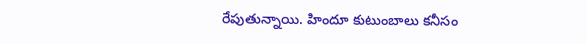రేపుతున్నాయి. హిందూ కుటుంబాలు కనీసం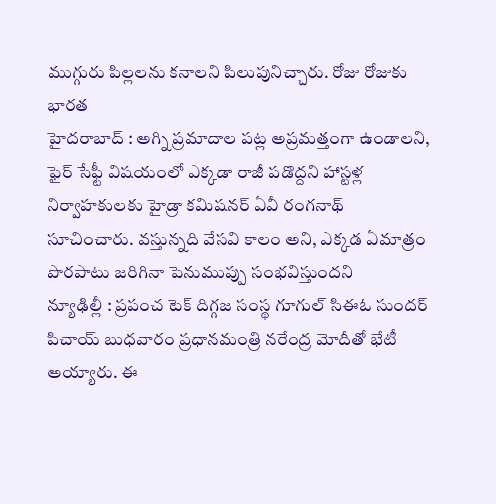ముగ్గురు పిల్లలను కనాలని పిలుపునిచ్చారు. రోజు రోజుకు భారత
హైదరాబాద్ : అగ్ని ప్రమాదాల పట్ల అప్రమత్తంగా ఉండాలని, ఫైర్ సేఫ్టీ విషయంలో ఎక్కడా రాజీ పడొద్దని హాస్టళ్ల నిర్వాహకులకు హైడ్రా కమిషనర్ ఏవీ రంగనాథ్ సూచించారు. వస్తున్నది వేసవి కాలం అని, ఎక్కడ ఏమాత్రం పొరపాటు జరిగినా పెనుముప్పు సంభవిస్తుందని
న్యూఢిల్లీ : ప్రపంచ టెక్ దిగ్గజ సంస్థ గూగుల్ సిఈఓ సుందర్ పిచాయ్ బుధవారం ప్రధానమంత్రి నరేంద్ర మోదీతో భేటీ అయ్యారు. ఈ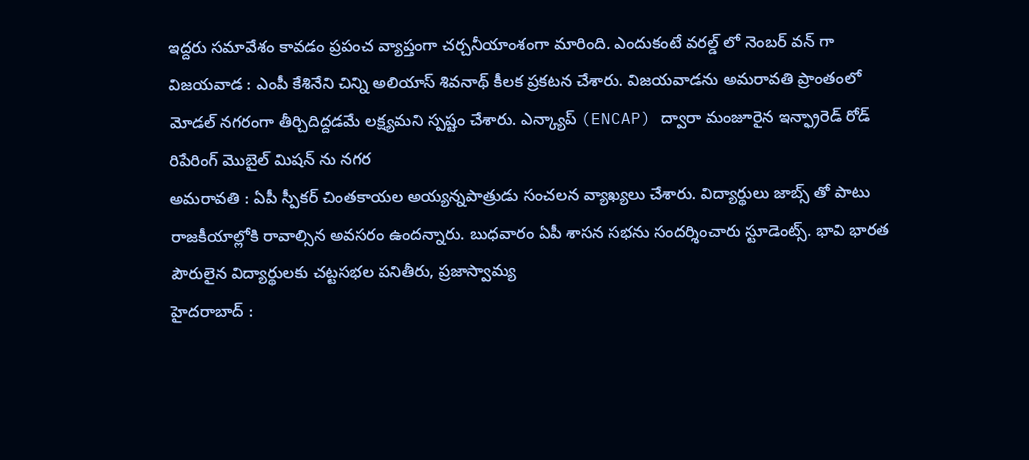ఇద్దరు సమావేశం కావడం ప్రపంచ వ్యాప్తంగా చర్చనీయాంశంగా మారింది. ఎందుకంటే వరల్డ్ లో నెంబర్ వన్ గా
విజయవాడ : ఎంపీ కేశినేని చిన్ని అలియాస్ శివనాథ్ కీలక ప్రకటన చేశారు. విజయవాడను అమరావతి ప్రాంతంలో మోడల్ నగరంగా తీర్చిదిద్దడమే లక్ష్యమని స్పష్టం చేశారు. ఎన్క్యాప్ (ENCAP) ద్వారా మంజూరైన ఇన్ఫ్రారెడ్ రోడ్ రిపేరింగ్ మొబైల్ మిషన్ ను నగర
అమరావతి : ఏపీ స్పీకర్ చింతకాయల అయ్యన్నపాత్రుడు సంచలన వ్యాఖ్యలు చేశారు. విద్యార్థులు జాబ్స్ తో పాటు రాజకీయాల్లోకి రావాల్సిన అవసరం ఉందన్నారు. బుధవారం ఏపీ శాసన సభను సందర్శించారు స్టూడెంట్స్. భావి భారత పౌరులైన విద్యార్థులకు చట్టసభల పనితీరు, ప్రజాస్వామ్య
హైదరాబాద్ :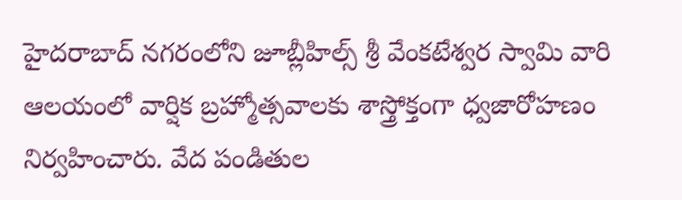హైదరాబాద్ నగరంలోని జూబ్లీహిల్స్ శ్రీ వేంకటేశ్వర స్వామి వారి ఆలయంలో వార్షిక బ్రహ్మోత్సవాలకు శాస్త్రోక్తంగా ధ్వజారోహణం నిర్వహించారు. వేద పండితుల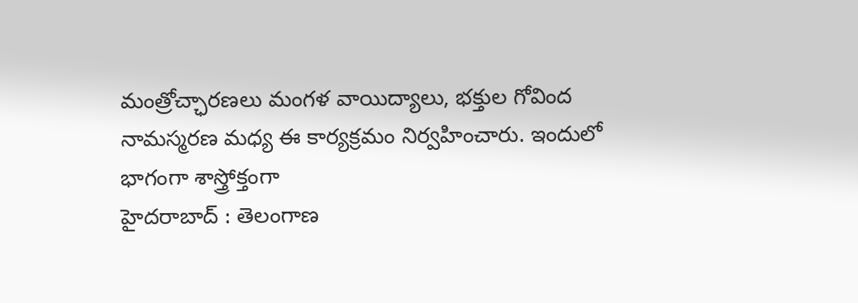మంత్రోచ్ఛారణలు మంగళ వాయిద్యాలు, భక్తుల గోవింద నామస్మరణ మధ్య ఈ కార్యక్రమం నిర్వహించారు. ఇందులో భాగంగా శాస్త్రోక్తంగా
హైదరాబాద్ : తెలంగాణ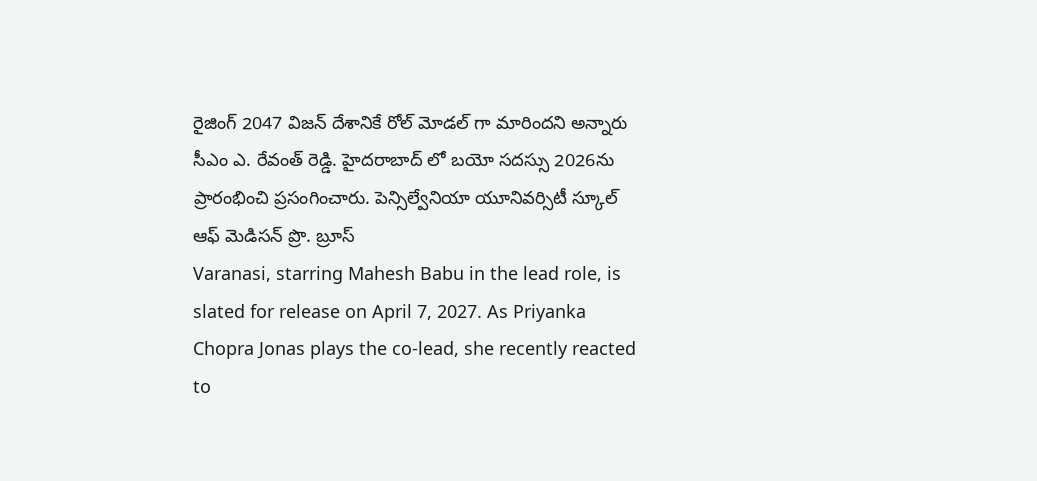రైజింగ్ 2047 విజన్ దేశానికే రోల్ మోడల్ గా మారిందని అన్నారు సీఎం ఎ. రేవంత్ రెడ్డి. హైదరాబాద్ లో బయో సదస్సు 2026ను ప్రారంభించి ప్రసంగించారు. పెన్సిల్వేనియా యూనివర్సిటీ స్కూల్ ఆఫ్ మెడిసన్ ప్రొ. బ్రూస్
Varanasi, starring Mahesh Babu in the lead role, is slated for release on April 7, 2027. As Priyanka Chopra Jonas plays the co-lead, she recently reacted to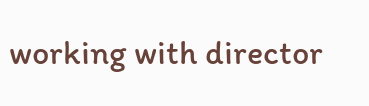working with director